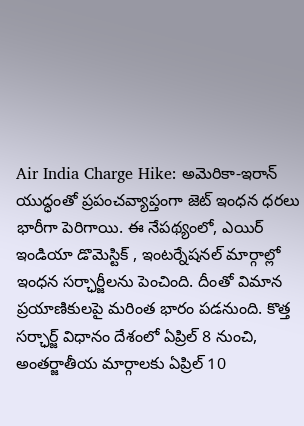Air India Charge Hike: అమెరికా-ఇరాన్ యుద్ధంతో ప్రపంచవ్యాప్తంగా జెట్ ఇంధన ధరలు భారీగా పెరిగాయి. ఈ నేపథ్యంలో, ఎయిర్ ఇండియా డొమెస్టిక్ , ఇంటర్నేషనల్ మార్గాల్లో ఇంధన సర్ఛార్జీలను పెంచింది. దీంతో విమాన ప్రయాణికులపై మరింత భారం పడనుంది. కొత్త సర్ఛార్జ్ విధానం దేశంలో ఏప్రిల్ 8 నుంచి, అంతర్జాతీయ మార్గాలకు ఏప్రిల్ 10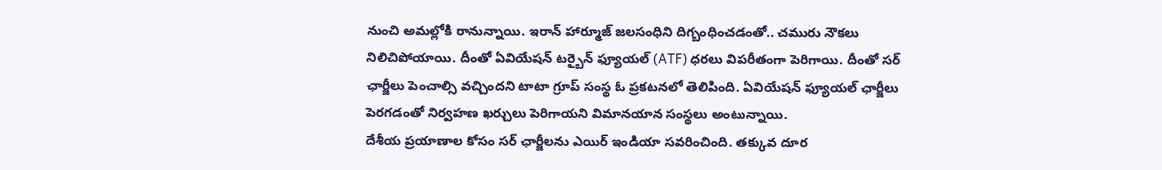నుంచి అమల్లోకి రానున్నాయి. ఇరాన్ హార్మూజ్ జలసంధిని దిగ్బంధించడంతో.. చమురు నౌకలు నిలిచిపోయాయి. దీంతో ఏవియేషన్ టర్బైన్ ఫ్యూయల్ (ATF) ధరలు విపరీతంగా పెరిగాయి. దీంతో సర్ ఛార్జీలు పెంచాల్సి వచ్చిందని టాటా గ్రూప్ సంస్థ ఓ ప్రకటనలో తెలిపింది. ఏవియేషన్ ఫ్యూయల్ ఛార్జీలు పెరగడంతో నిర్వహణ ఖర్చులు పెరిగాయని విమానయాన సంస్థలు అంటున్నాయి.
దేశీయ ప్రయాణాల కోసం సర్ ఛార్జీలను ఎయిర్ ఇండియా సవరించింది. తక్కువ దూర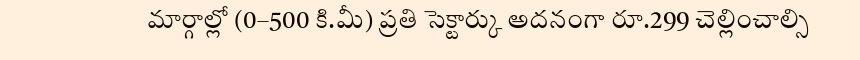మార్గాల్లో (0–500 కి.మీ) ప్రతి సెక్టార్కు అదనంగా రూ.299 చెల్లించాల్సి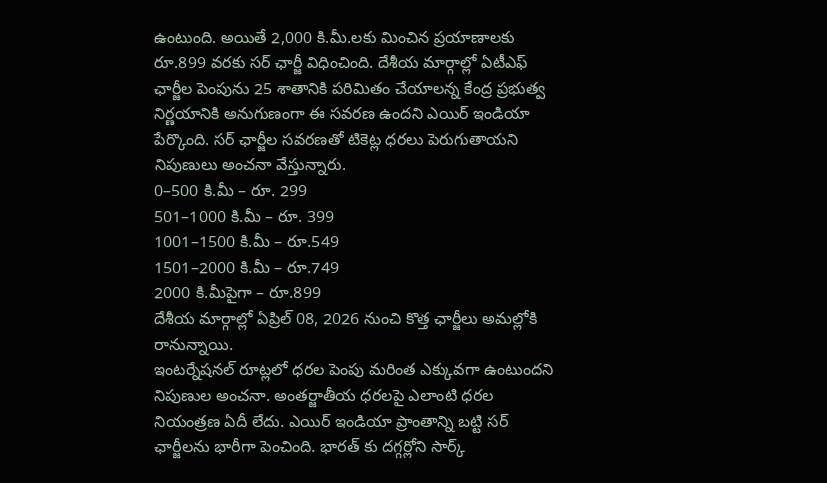ఉంటుంది. అయితే 2,000 కి.మీ.లకు మించిన ప్రయాణాలకు రూ.899 వరకు సర్ ఛార్జీ విధించింది. దేశీయ మార్గాల్లో ఏటీఎఫ్ ఛార్జీల పెంపును 25 శాతానికి పరిమితం చేయాలన్న కేంద్ర ప్రభుత్వ నిర్ణయానికి అనుగుణంగా ఈ సవరణ ఉందని ఎయిర్ ఇండియా పేర్కొంది. సర్ ఛార్జీల సవరణతో టికెట్ల ధరలు పెరుగుతాయని నిపుణులు అంచనా వేస్తున్నారు.
0–500 కి.మీ – రూ. 299
501–1000 కి.మీ – రూ. 399
1001–1500 కి.మీ – రూ.549
1501–2000 కి.మీ – రూ.749
2000 కి.మీపైగా – రూ.899
దేశీయ మార్గాల్లో ఏప్రిల్ 08, 2026 నుంచి కొత్త ఛార్జీలు అమల్లోకి రానున్నాయి.
ఇంటర్నేషనల్ రూట్లలో ధరల పెంపు మరింత ఎక్కువగా ఉంటుందని నిపుణుల అంచనా. అంతర్జాతీయ ధరలపై ఎలాంటి ధరల నియంత్రణ ఏదీ లేదు. ఎయిర్ ఇండియా ప్రాంతాన్ని బట్టి సర్ ఛార్జీలను భారీగా పెంచింది. భారత్ కు దగ్గర్లోని సార్క్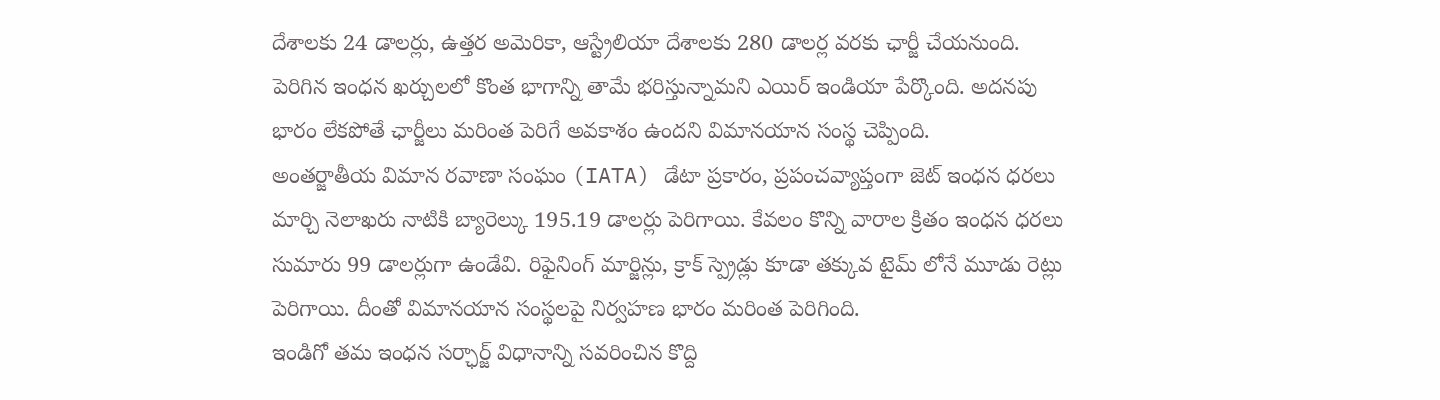దేశాలకు 24 డాలర్లు, ఉత్తర అమెరికా, ఆస్ట్రేలియా దేశాలకు 280 డాలర్ల వరకు ఛార్జీ చేయనుంది.
పెరిగిన ఇంధన ఖర్చులలో కొంత భాగాన్ని తామే భరిస్తున్నామని ఎయిర్ ఇండియా పేర్కొంది. అదనపు భారం లేకపోతే ఛార్జీలు మరింత పెరిగే అవకాశం ఉందని విమానయాన సంస్థ చెప్పింది.
అంతర్జాతీయ విమాన రవాణా సంఘం (IATA) డేటా ప్రకారం, ప్రపంచవ్యాప్తంగా జెట్ ఇంధన ధరలు మార్చి నెలాఖరు నాటికి బ్యారెల్కు 195.19 డాలర్లు పెరిగాయి. కేవలం కొన్ని వారాల క్రితం ఇంధన ధరలు సుమారు 99 డాలర్లుగా ఉండేవి. రిఫైనింగ్ మార్జిన్లు, క్రాక్ స్ప్రెడ్లు కూడా తక్కువ టైమ్ లోనే మూడు రెట్లు పెరిగాయి. దీంతో విమానయాన సంస్థలపై నిర్వహణ భారం మరింత పెరిగింది.
ఇండిగో తమ ఇంధన సర్ఛార్జ్ విధానాన్ని సవరించిన కొద్ది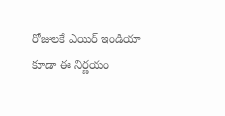రోజులకే ఎయిర్ ఇండియా కూడా ఈ నిర్ణయం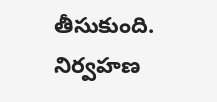తీసుకుంది. నిర్వహణ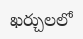ఖర్చులలో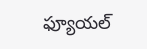ఫ్యూయల్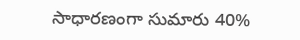సాధారణంగా సుమారు 40%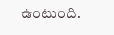ఉంటుంది.